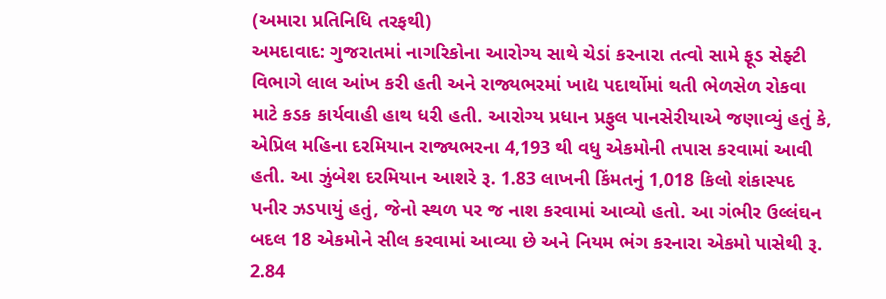(અમારા પ્રતિનિધિ તરફથી)
અમદાવાદ: ગુજરાતમાં નાગરિકોના આરોગ્ય સાથે ચેડાં કરનારા તત્વો સામે ફૂડ સેફ્ટી વિભાગે લાલ આંખ કરી હતી અને રાજ્યભરમાં ખાદ્ય પદાર્થોમાં થતી ભેળસેળ રોકવા માટે કડક કાર્યવાહી હાથ ધરી હતી. આરોગ્ય પ્રધાન પ્રફુલ પાનસેરીયાએ જણાવ્યું હતું કે, એપ્રિલ મહિના દરમિયાન રાજ્યભરના 4,193 થી વધુ એકમોની તપાસ કરવામાં આવી હતી. આ ઝુંબેશ દરમિયાન આશરે રૂ. 1.83 લાખની કિંમતનું 1,018 કિલો શંકાસ્પદ પનીર ઝડપાયું હતું, જેનો સ્થળ પર જ નાશ કરવામાં આવ્યો હતો. આ ગંભીર ઉલ્લંઘન બદલ 18 એકમોને સીલ કરવામાં આવ્યા છે અને નિયમ ભંગ કરનારા એકમો પાસેથી રૂ. 2.84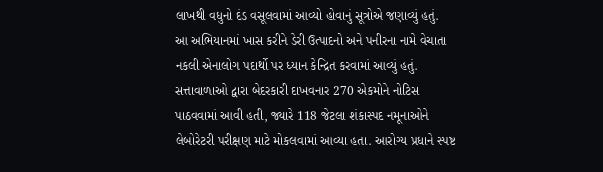લાખથી વધુનો દંડ વસૂલવામાં આવ્યો હોવાનું સૂત્રોએ જણાવ્યું હતું.
આ અભિયાનમાં ખાસ કરીને ડેરી ઉત્પાદનો અને પનીરના નામે વેચાતા નકલી એનાલોગ પદાર્થો પર ધ્યાન કેન્દ્રિત કરવામાં આવ્યું હતું. સત્તાવાળાઓ દ્વારા બેદરકારી દાખવનાર 270 એકમોને નોટિસ પાઠવવામાં આવી હતી, જ્યારે 118 જેટલા શંકાસ્પદ નમૂનાઓને લેબોરેટરી પરીક્ષણ માટે મોકલવામાં આવ્યા હતા. આરોગ્ય પ્રધાને સ્પષ્ટ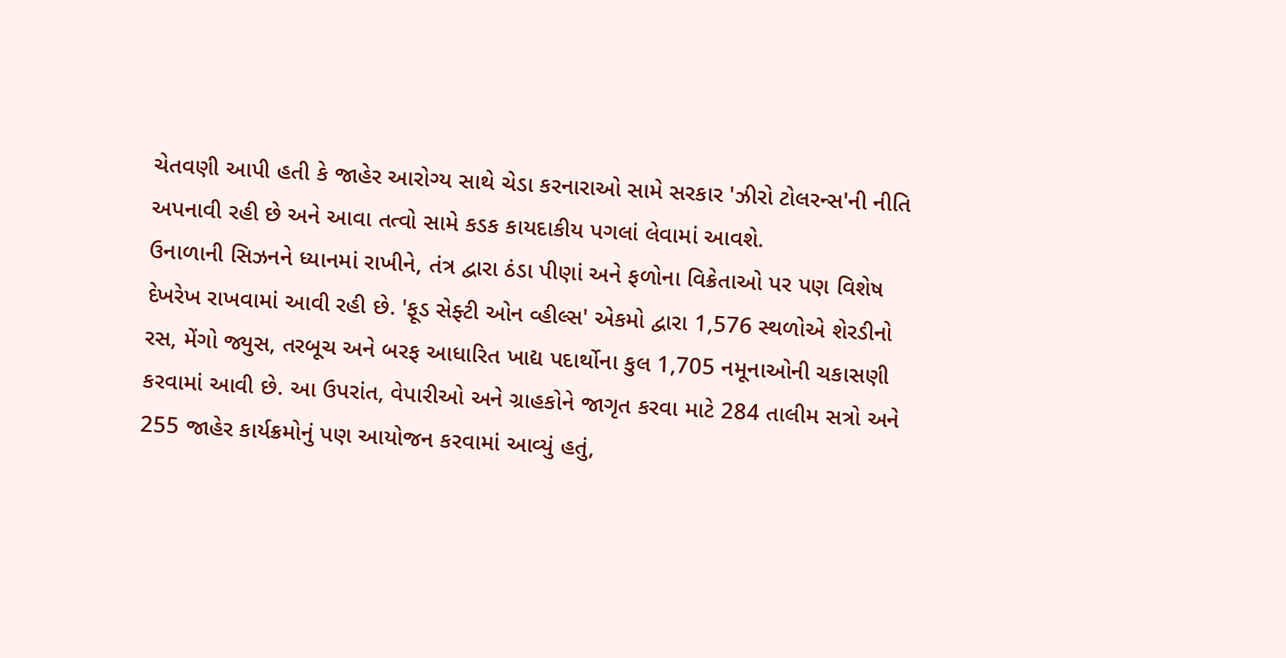ચેતવણી આપી હતી કે જાહેર આરોગ્ય સાથે ચેડા કરનારાઓ સામે સરકાર 'ઝીરો ટોલરન્સ'ની નીતિ અપનાવી રહી છે અને આવા તત્વો સામે કડક કાયદાકીય પગલાં લેવામાં આવશે.
ઉનાળાની સિઝનને ધ્યાનમાં રાખીને, તંત્ર દ્વારા ઠંડા પીણાં અને ફળોના વિક્રેતાઓ પર પણ વિશેષ દેખરેખ રાખવામાં આવી રહી છે. 'ફૂડ સેફ્ટી ઓન વ્હીલ્સ' એકમો દ્વારા 1,576 સ્થળોએ શેરડીનો રસ, મેંગો જ્યુસ, તરબૂચ અને બરફ આધારિત ખાદ્ય પદાર્થોના કુલ 1,705 નમૂનાઓની ચકાસણી કરવામાં આવી છે. આ ઉપરાંત, વેપારીઓ અને ગ્રાહકોને જાગૃત કરવા માટે 284 તાલીમ સત્રો અને 255 જાહેર કાર્યક્રમોનું પણ આયોજન કરવામાં આવ્યું હતું,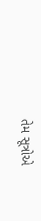તેમ સૂત્રોએ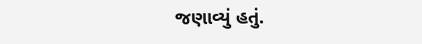જણાવ્યું હતું.